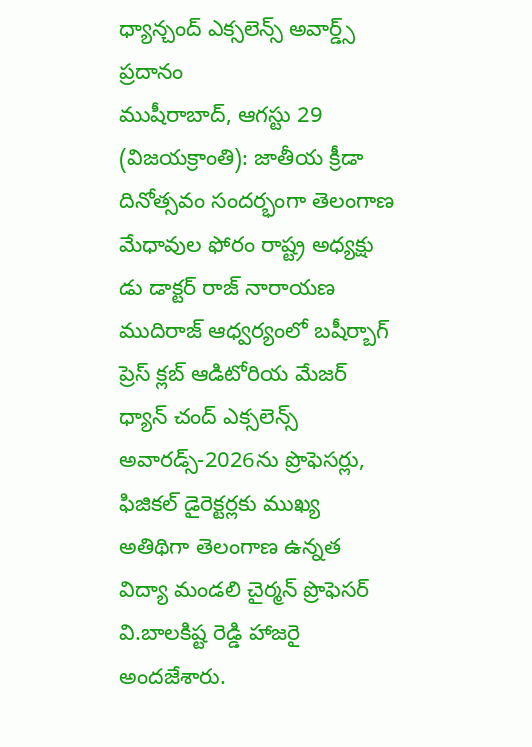ధ్యాన్చంద్ ఎక్సలెన్స్ అవార్డ్స్ ప్రదానం
ముషీరాబాద్, ఆగస్టు 29 (విజయక్రాంతి): జాతీయ క్రీడా దినోత్సవం సందర్భంగా తెలంగాణ మేధావుల ఫోరం రాష్ట్ర అధ్యక్షు డు డాక్టర్ రాజ్ నారాయణ ముదిరాజ్ ఆధ్వర్యంలో బషీర్బాగ్ ప్రెస్ క్లబ్ ఆడిటోరియ మేజర్ ధ్యాన్ చంద్ ఎక్సలెన్స్ అవారడ్స్-2026ను ప్రొఫెసర్లు, ఫిజికల్ డైరెక్టర్లకు ముఖ్య అతిథిగా తెలంగాణ ఉన్నత విద్యా మండలి చైర్మన్ ప్రొఫెసర్ వి.బాలకిష్ట రెడ్డి హాజరై అందజేశారు.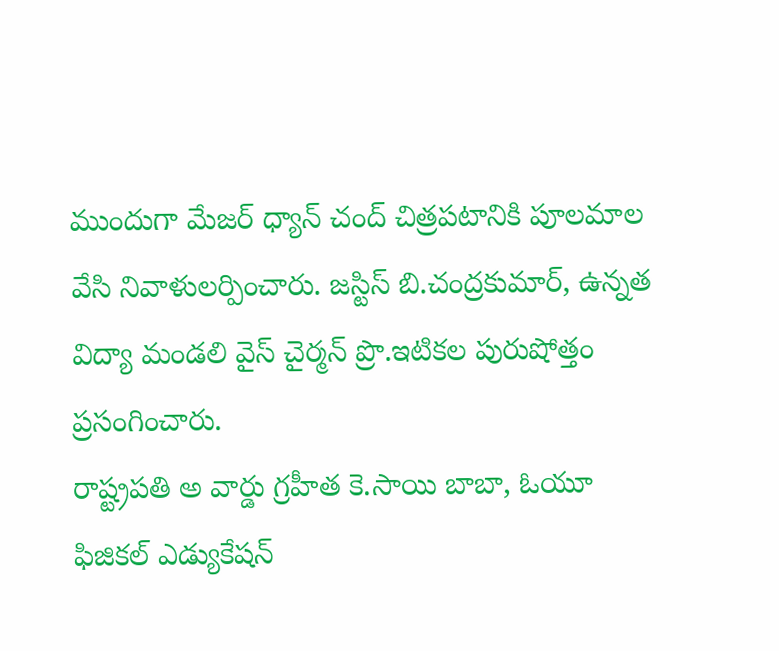ముందుగా మేజర్ ధ్యాన్ చంద్ చిత్రపటానికి పూలమాల వేసి నివాళులర్పించారు. జస్టిస్ బి.చంద్రకుమార్, ఉన్నత విద్యా మండలి వైస్ చైర్మన్ ప్రొ.ఇటికల పురుషోత్తం ప్రసంగించారు.
రాష్ట్రపతి అ వార్డు గ్రహీత కె.సాయి బాబా, ఓయూ ఫిజికల్ ఎడ్యుకేషన్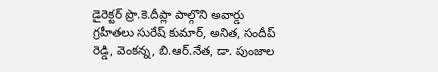డైరెక్టర్ ప్రొ.కె.దీప్లా పాల్గొని అవార్డు గ్రహీతలు సురేష్ కుమార్, అనిత, సందీప్ రెడ్డి, వెంకన్న, బి.ఆర్.నేత, డా. పుంజాల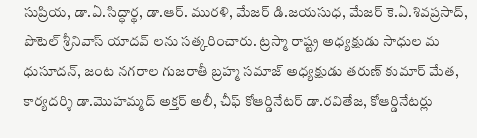సుప్రియ, డా.ఏ.సిద్ధార్థ, డా.ఆర్. మురళి, మేజర్ డి.జయసుధ, మేజర్ కె.ఏ.శివప్రసాద్, పొటెల్ శ్రీనివాస్ యాదవ్ లను సత్కరించారు. ట్రస్మా రాష్ట్ర అధ్యక్షుడు సాధుల మ ధుసూదన్, జంట నగరాల గుజరాతీ బ్రహ్మ సమాజ్ అధ్యక్షుడు తరుణ్ కుమార్ మేత, కార్యదర్శి డా.మొహమ్మద్ అక్తర్ అలీ, చీఫ్ కోఆర్డినేటర్ డా.రవితేజ, కోఆర్డినేటర్లు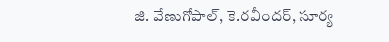జి. వేణుగోపాల్, కె.రవీందర్, సూర్య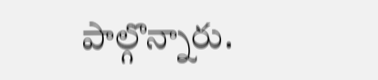పాల్గొన్నారు.